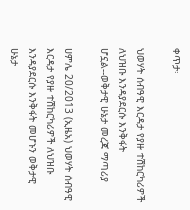ቀጥታ፡

ህወሃት ሰብዓዊ እርዳታ የያዙ ተሽከርካሪዎች ለህዝቡ እንዳያደርሱ እንቅፋት ሆኗል--ወቅታዊ ሁኔታ መረጃ ማጣሪያ

ሀምሌ 20/2013 (ኢዜአ) ህወሃት ሰብዓዊ እርዳታ የያዙ ተሽከርካሪዎች ለህዝቡ እንዳያደርሱ እንቅፋት መሆኑን ወቅታዊ ሁኔታ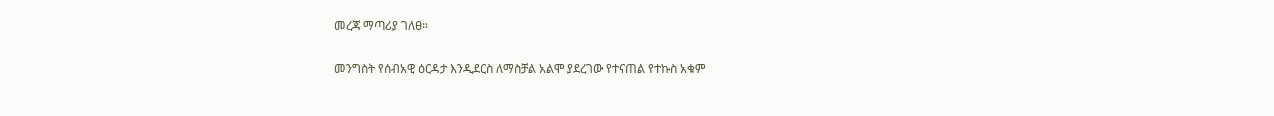መረጃ ማጣሪያ ገለፀ።

መንግስት የሰብአዊ ዕርዳታ እንዲደርስ ለማስቻል አልሞ ያደረገው የተናጠል የተኩስ አቁም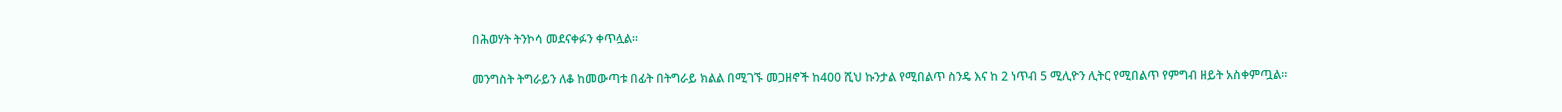በሕወሃት ትንኮሳ መደናቀፉን ቀጥሏል።

መንግስት ትግራይን ለቆ ከመውጣቱ በፊት በትግራይ ክልል በሚገኙ መጋዘኖች ከ400 ሺህ ኩንታል የሚበልጥ ስንዴ እና ከ 2 ነጥብ 5 ሚሊዮን ሊትር የሚበልጥ የምግብ ዘይት አስቀምጧል፡፡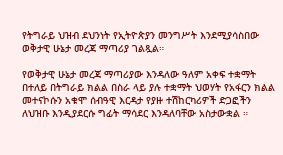የትግራይ ህዝብ ደህንነት የኢትዮጵያን መንግሥት እንደሚያሳስበው ወቅታዊ ሁኔታ መረጃ ማጣሪያ ገልጿል።

የወቅታዊ ሁኔታ መረጃ ማጣሪያው እንዳለው ዓለም አቀፍ ተቋማት በተለይ በትግራይ ክልል በስራ ላይ ያሉ ተቋማት ህወሃት የአፋርን ክልል መተናኮሱን አቁሞ ሰብዓዊ እርዳታ የያዙ ተሽከርካሪዎች ድጋፎችን ለህዝቡ እንዲያደርሱ ግፊት ማሳደር እንዳለባቸው አስታውቋል ።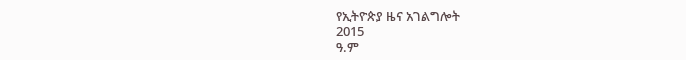የኢትዮጵያ ዜና አገልግሎት
2015
ዓ.ም